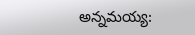అన్నమయ్య: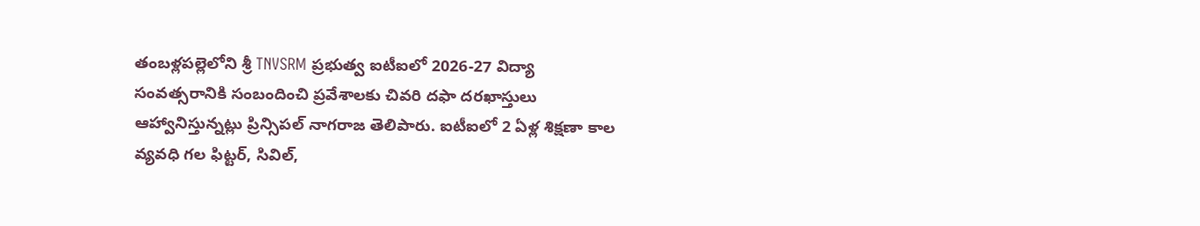తంబళ్లపల్లెలోని శ్రీ TNVSRM ప్రభుత్వ ఐటీఐలో 2026-27 విద్యా సంవత్సరానికి సంబందించి ప్రవేశాలకు చివరి దఫా దరఖాస్తులు ఆహ్వానిస్తున్నట్లు ప్రిన్సిపల్ నాగరాజ తెలిపారు. ఐటీఐలో 2 ఏళ్ల శిక్షణా కాల వ్యవధి గల ఫిట్టర్, సివిల్,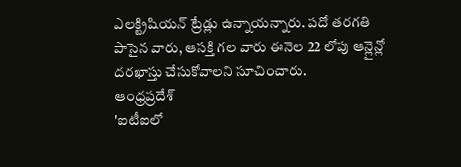ఎలక్ట్రిషియన్ ట్రేడ్లు ఉన్నాయన్నారు. పదో తరగతి పాసైన వారు, ఆసక్తి గల వారు ఈనెల 22 లోపు ఆన్లైన్లో దరఖాస్తు చేసుకోవాలని సూచించారు.
ఆంధ్రప్రదేశ్
'ఐటీఐలో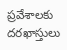ప్రవేశాలకు దరఖాస్తులు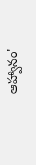ఆహ్వానం'